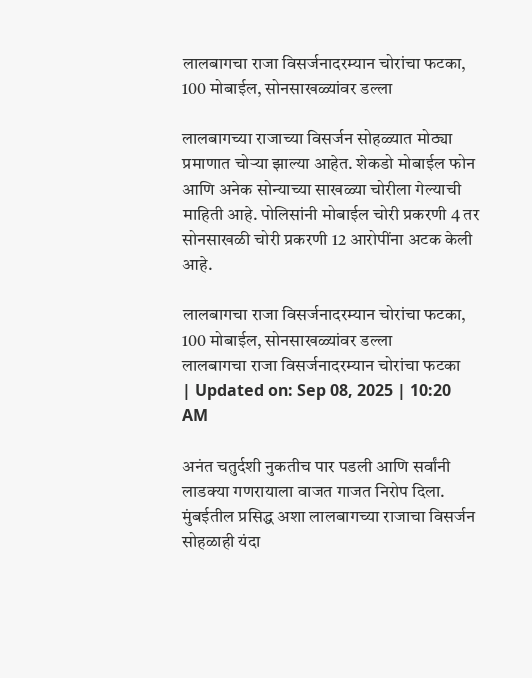लालबागचा राजा विसर्जनादरम्यान चोरांचा फटका, 100 मोबाईल, सोनसाखळ्यांवर डल्ला

लालबागच्या राजाच्या विसर्जन सोहळ्यात मोठ्या प्रमाणात चोऱ्या झाल्या आहेत. शेकडो मोबाईल फोन आणि अनेक सोन्याच्या साखळ्या चोरीला गेल्याची माहिती आहे. पोलिसांनी मोबाईल चोरी प्रकरणी 4 तर सोनसाखळी चोरी प्रकरणी 12 आरोपींना अटक केली आहे.

लालबागचा राजा विसर्जनादरम्यान चोरांचा फटका, 100 मोबाईल, सोनसाखळ्यांवर डल्ला
लालबागचा राजा विसर्जनादरम्यान चोरांचा फटका
| Updated on: Sep 08, 2025 | 10:20 AM

अनंत चतुर्दशी नुकतीच पार पडली आणि सर्वांनी लाडक्या गणरायाला वाजत गाजत निरोप दिला. मुंबईतील प्रसिद्ध अशा लालबागच्या राजाचा विसर्जन सोहळाही यंदा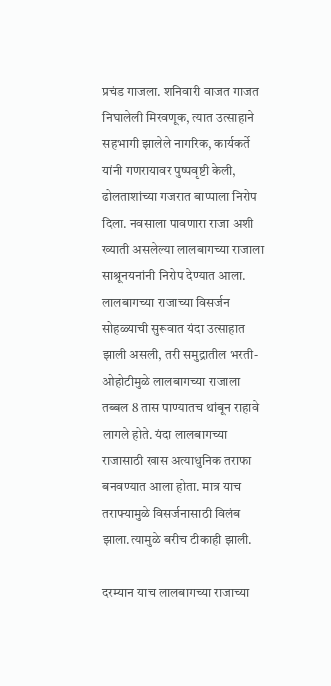प्रचंड गाजला. शनिवारी वाजत गाजत निघालेली मिरवणूक, त्यात उत्साहाने सहभागी झालेले नागरिक, कार्यकर्ते यांनी गणरायावर पुष्पवृष्टी केली, ढोलताशांच्या गजरात बाप्पाला निरोप दिला. नवसाला पावणारा राजा अशी ख्याती असलेल्या लालबागच्या राजाला साश्रूनयनांनी निरोप देण्यात आला. लालबागच्या राजाच्या विसर्जन सोहळ्याची सुरूवात यंदा उत्साहात झाली असली, तरी समुद्रातील भरती-ओहोटीमुळे लालबागच्या राजाला तब्बल 8 तास पाण्यातच थांबून राहावे लागले होते. यंदा लालबागच्या राजासाठी खास अत्याधुनिक तराफा बनवण्यात आला होता. मात्र याच तराफ्यामुळे विसर्जनासाठी विलंब झाला.त्यामुळे बरीच टीकाही झाली.

दरम्यान याच लालबागच्या राजाच्या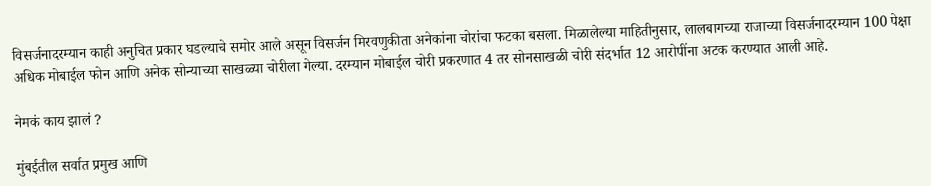विसर्जनादरम्यान काही अनुचित प्रकार घडल्याचे समोर आले असून विसर्जन मिरवणुकीता अनेकांना चोरांचा फटका बसला. मिळालेल्या माहितीनुसार, लालबागच्या राजाच्या विसर्जनादरम्यान 100 पेक्षा अधिक मोबाईल फोन आणि अनेक सोन्याच्या साखळ्या चोरीला गेल्या. दरम्यान मोबाईल चोरी प्रकरणात 4 तर सोनसाखळी चोरी संदर्भात 12 आरोपींना अटक करण्यात आली आहे.

नेमकं काय झालं ?

मुंबईतील सर्वात प्रमुख आणि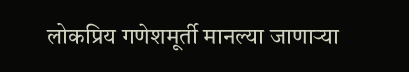लोकप्रिय गणेशमूर्ती मानल्या जाणाऱ्या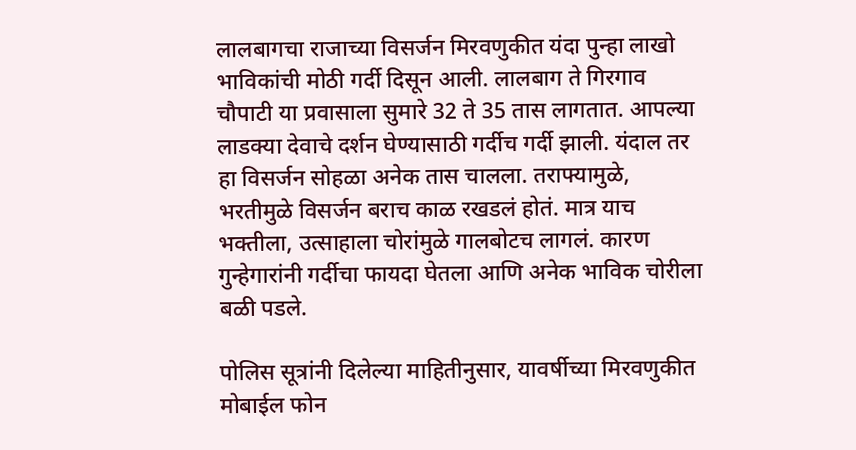लालबागचा राजाच्या विसर्जन मिरवणुकीत यंदा पुन्हा लाखो भाविकांची मोठी गर्दी दिसून आली. लालबाग ते गिरगाव चौपाटी या प्रवासाला सुमारे 32 ते 35 तास लागतात. आपल्या लाडक्या देवाचे दर्शन घेण्यासाठी गर्दीच गर्दी झाली. यंदाल तर हा विसर्जन सोहळा अनेक तास चालला. तराफ्यामुळे, भरतीमुळे विसर्जन बराच काळ रखडलं होतं. मात्र याच भक्तीला, उत्साहाला चोरांमुळे गालबोटच लागलं. कारण गुन्हेगारांनी गर्दीचा फायदा घेतला आणि अनेक भाविक चोरीला बळी पडले.

पोलिस सूत्रांनी दिलेल्या माहितीनुसार, यावर्षीच्या मिरवणुकीत मोबाईल फोन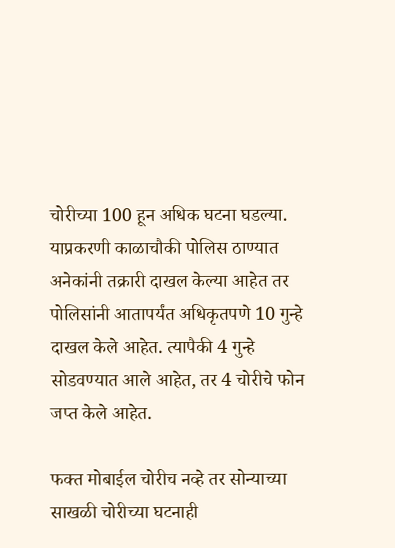चोरीच्या 100 हून अधिक घटना घडल्या. याप्रकरणी काळाचौकी पोलिस ठाण्यात अनेकांनी तक्रारी दाखल केल्या आहेत तर पोलिसांनी आतापर्यंत अधिकृतपणे 10 गुन्हे दाखल केले आहेत. त्यापैकी 4 गुन्हे सोडवण्यात आले आहेत, तर 4 चोरीचे फोन जप्त केले आहेत.

फक्त मोबाईल चोरीच नव्हे तर सोन्याच्या साखळी चोरीच्या घटनाही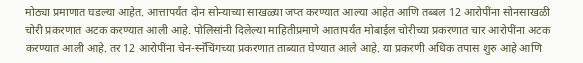मोठ्या प्रमाणात घडल्या आहेत. आत्तापर्यंत दोन सोन्याच्या साखळ्या जप्त करण्यात आल्या आहेत आणि तब्बल 12 आरोपींना सोनसाखळी चोरी प्रकरणात अटक करण्यात आली आहे. पोलिसांनी दिलेल्या माहितीप्रमाणे आतापर्यंत मोबाईल चोरीच्या प्रकरणात चार आरोपींना अटक करण्यात आली आहे. तर 12 आरोपींना चेन-स्नॅचिंगच्या प्रकरणात ताब्यात घेण्यात आले आहे. या प्रकरणी अधिक तपास शुरु आहे आणि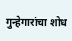गुन्हेगारांचा शोध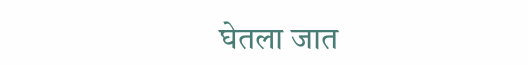घेतला जात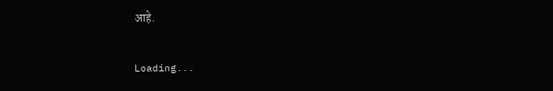आहे.

Loading...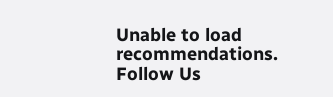Unable to load recommendations.
Follow Us